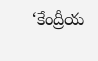‘కేంద్రీయ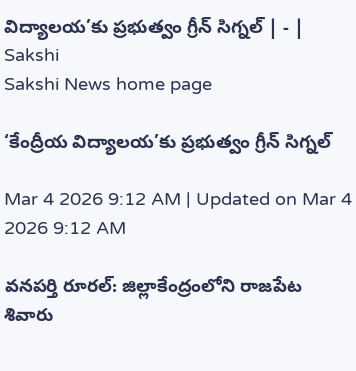విద్యాలయ’కు ప్రభుత్వం గ్రీన్‌ సిగ్నల్‌ | - | Sakshi
Sakshi News home page

‘కేంద్రీయ విద్యాలయ’కు ప్రభుత్వం గ్రీన్‌ సిగ్నల్‌

Mar 4 2026 9:12 AM | Updated on Mar 4 2026 9:12 AM

వనపర్తి రూరల్‌: జిల్లాకేంద్రంలోని రాజపేట శివారు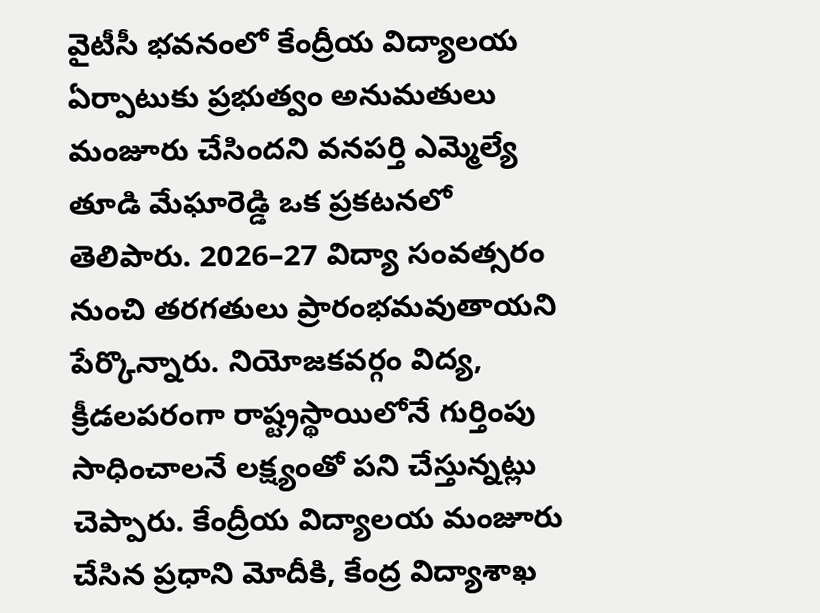వైటీసీ భవనంలో కేంద్రీయ విద్యాలయ ఏర్పాటుకు ప్రభుత్వం అనుమతులు మంజూరు చేసిందని వనపర్తి ఎమ్మెల్యే తూడి మేఘారెడ్డి ఒక ప్రకటనలో తెలిపారు. 2026–27 విద్యా సంవత్సరం నుంచి తరగతులు ప్రారంభమవుతాయని పేర్కొన్నారు. నియోజకవర్గం విద్య, క్రీడలపరంగా రాష్ట్రస్థాయిలోనే గుర్తింపు సాధించాలనే లక్ష్యంతో పని చేస్తున్నట్లు చెప్పారు. కేంద్రీయ విద్యాలయ మంజూరు చేసిన ప్రధాని మోదీకి, కేంద్ర విద్యాశాఖ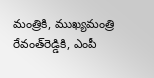మంత్రికి, ముఖ్యమంత్రి రేవంత్‌రెడ్డికి, ఎంపీ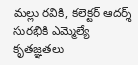మల్లు రవికి, కలెక్టర్‌ ఆదర్శ్‌ సురభికి ఎమ్మెల్యే కృతజ్ఞతలు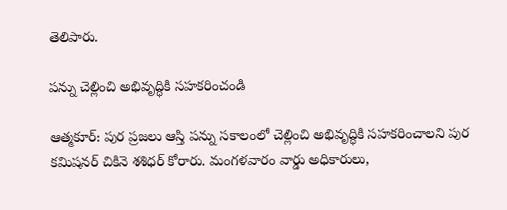తెలిపారు.

పన్ను చెల్లించి అభివృద్ధికి సహకరించండి

ఆత్మకూర్‌: పుర ప్రజలు ఆస్తి పన్ను సకాలంలో చెల్లించి అభివృద్ధికి సహకరించాలని పుర కమిషనర్‌ చికినె శశిధర్‌ కోరారు. మంగళవారం వార్డు అధికారులు,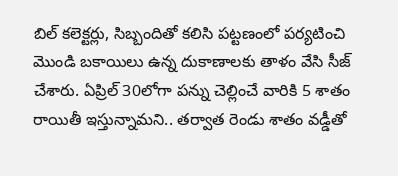బిల్‌ కలెక్టర్లు, సిబ్బందితో కలిసి పట్టణంలో పర్యటించి మొండి బకాయిలు ఉన్న దుకాణాలకు తాళం వేసి సీజ్‌ చేశారు. ఏప్రిల్‌ 30లోగా పన్ను చెల్లించే వారికి 5 శాతం రాయితీ ఇస్తున్నామని.. తర్వాత రెండు శాతం వడ్డీతో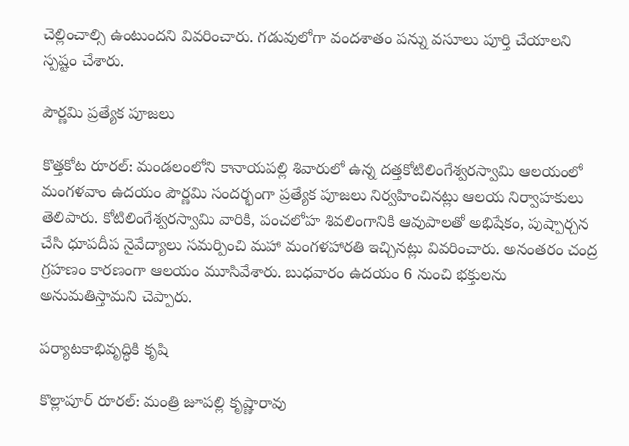చెల్లించాల్సి ఉంటుందని వివరించారు. గడువులోగా వందశాతం పన్ను వసూలు పూర్తి చేయాలని స్పష్టం చేశారు.

పౌర్ణమి ప్రత్యేక పూజలు

కొత్తకోట రూరల్‌: మండలంలోని కానాయపల్లి శివారులో ఉన్న దత్తకోటిలింగేశ్వరస్వామి ఆలయంలో మంగళవాం ఉదయం పౌర్ణమి సందర్భంగా ప్రత్యేక పూజలు నిర్వహించినట్లు ఆలయ నిర్వాహకులు తెలిపారు. కోటిలింగేశ్వరస్వామి వారికి, పంచలోహ శివలింగానికి ఆవుపాలతో అభిషేకం, పుష్పార్చన చేసి ధూపదీప నైవేద్యాలు సమర్పించి మహా మంగళహారతి ఇచ్చినట్లు వివరించారు. అనంతరం చంద్ర గ్రహణం కారణంగా ఆలయం మూసివేశారు. బుధవారం ఉదయం 6 నుంచి భక్తులను అనుమతిస్తామని చెప్పారు.

పర్యాటకాభివృద్ధికి కృషి

కొల్లాపూర్‌ రూరల్‌: మంత్రి జూపల్లి కృష్ణారావు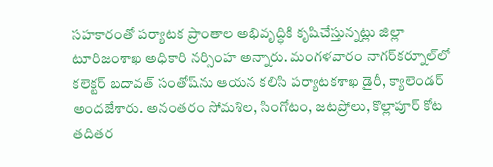సహకారంతో పర్యాటక ప్రాంతాల అభివృద్ధికి కృషిచేస్తున్నట్లు జిల్లా టూరిజంశాఖ అధికారి నర్సింహ అన్నారు. మంగళవారం నాగర్‌కర్నూల్‌లో కలెక్టర్‌ బదావత్‌ సంతోష్‌ను ఆయన కలిసి పర్యాటకశాఖ డైరీ, క్యాలెండర్‌ అందజేశారు. అనంతరం సోమశిల, సింగోటం, జటప్రోలు, కొల్లాపూర్‌ కోట తదితర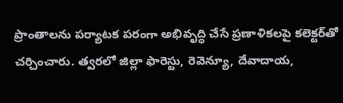ప్రాంతాలను పర్యాటక పరంగా అభివృద్ధి చేసే ప్రణాళికలపై కలెక్టర్‌తో చర్చించారు. త్వరలో జిల్లా ఫారెస్టు, రెవెన్యూ, దేవాదాయ,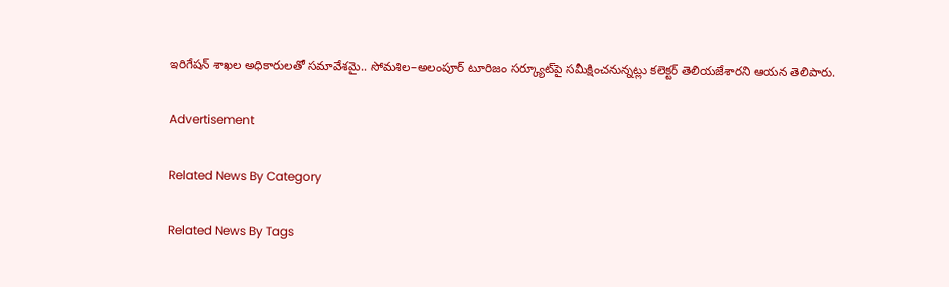ఇరిగేషన్‌ శాఖల అధికారులతో సమావేశమై.. సోమశిల–అలంపూర్‌ టూరిజం సర్క్యూట్‌పై సమీక్షించనున్నట్లు కలెక్టర్‌ తెలియజేశారని ఆయన తెలిపారు.

Advertisement

Related News By Category

Related News By Tags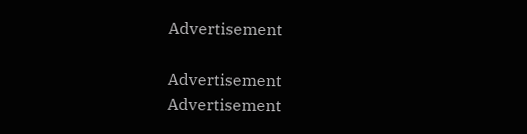Advertisement

Advertisement
Advertisement